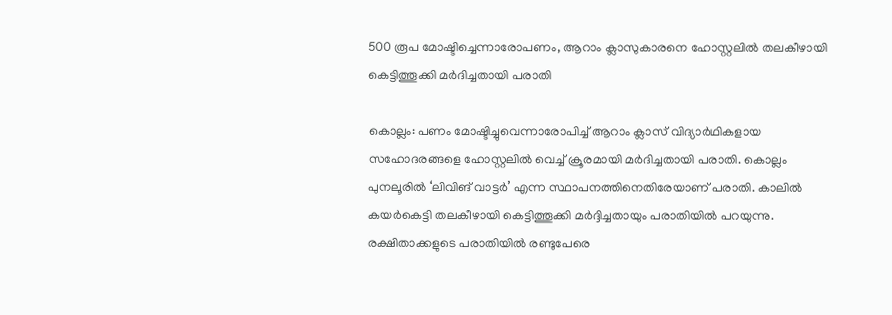500 രൂപ മോഷ്ടിച്ചെന്നാരോപണം, ആറാം ക്ലാസുകാരനെ ഹോസ്റ്റലിൽ തലകീഴായി കെട്ടിത്തൂക്കി മർദിച്ചതായി പരാതി

കൊല്ലം: പണം മോഷ്ടിച്ചുവെന്നാരോപിച്ച് ആറാം ക്ലാസ് വിദ്യാർഥികളായ സഹോദരങ്ങളെ ഹോസ്റ്റലിൽ വെച്ച് ക്രൂരമായി മർദിച്ചതായി പരാതി. കൊല്ലം പുനലൂരിൽ ‘ലിവിങ് വാട്ടർ’ എന്ന സ്ഥാപനത്തിനെതിരേയാണ് പരാതി. കാലിൽ കയർകെട്ടി തലകീഴായി കെട്ടിത്തൂക്കി മർദ്ദിച്ചതായും പരാതിയിൽ പറയുന്നു. രക്ഷിതാക്കളുടെ പരാതിയിൽ രണ്ടുപേരെ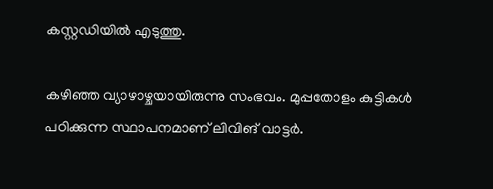കസ്റ്റഡിയിൽ എടുത്തു.

കഴിഞ്ഞ വ്യാഴാഴ്ചയായിരുന്നു സംഭവം. മുപ്പതോളം കുട്ടികൾ പഠിക്കുന്ന സ്ഥാപനമാണ് ലിവിങ് വാട്ടർ.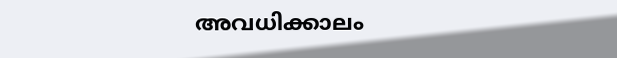അവധിക്കാലം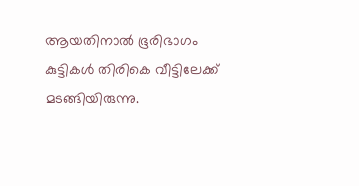ആയതിനാൽ ഭൂരിഭാഗം കുട്ടികൾ തിരികെ വീട്ടിലേക്ക് മടങ്ങിയിരുന്നു.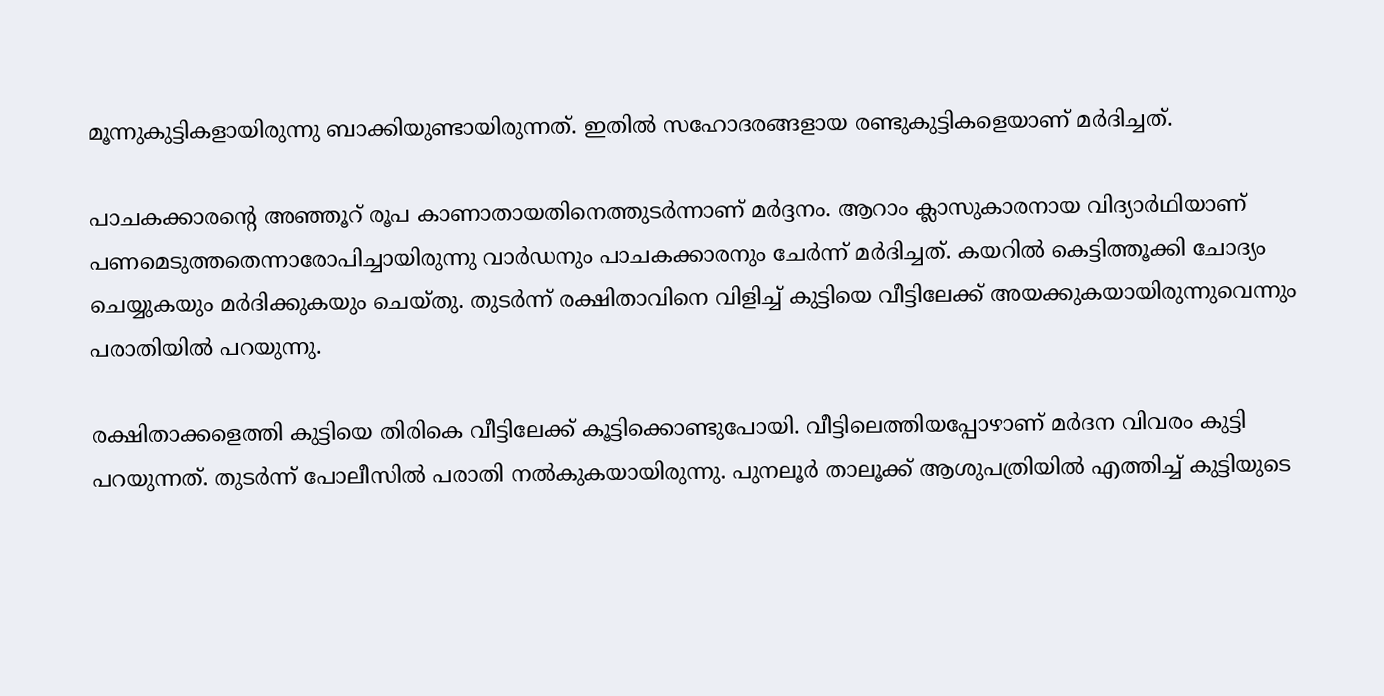മൂന്നുകുട്ടികളായിരുന്നു ബാക്കിയുണ്ടായിരുന്നത്. ഇതിൽ സഹോദരങ്ങളായ രണ്ടുകുട്ടികളെയാണ് മർദിച്ചത്.

പാചകക്കാരന്റെ അഞ്ഞൂറ് രൂപ കാണാതായതിനെത്തുടർന്നാണ് മർദ്ദനം. ആറാം ക്ലാസുകാരനായ വിദ്യാർഥിയാണ് പണമെടുത്തതെന്നാരോപിച്ചായിരുന്നു വാർഡനും പാചകക്കാരനും ചേർന്ന് മർദിച്ചത്. കയറിൽ കെട്ടിത്തൂക്കി ചോദ്യം ചെയ്യുകയും മർദിക്കുകയും ചെയ്തു. തുടർന്ന് രക്ഷിതാവിനെ വിളിച്ച് കുട്ടിയെ വീട്ടിലേക്ക് അയക്കുകയായിരുന്നുവെന്നും പരാതിയിൽ പറയുന്നു.

രക്ഷിതാക്കളെത്തി കുട്ടിയെ തിരികെ വീട്ടിലേക്ക് കൂട്ടിക്കൊണ്ടുപോയി. വീട്ടിലെത്തിയപ്പോഴാണ് മർദന വിവരം കുട്ടി പറയുന്നത്. തുടർന്ന് പോലീസിൽ പരാതി നൽകുകയായിരുന്നു. പുനലൂർ താലൂക്ക് ആശുപത്രിയിൽ എത്തിച്ച് കുട്ടിയുടെ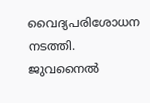വൈദ്യപരിശോധന നടത്തി. ജുവനൈൽ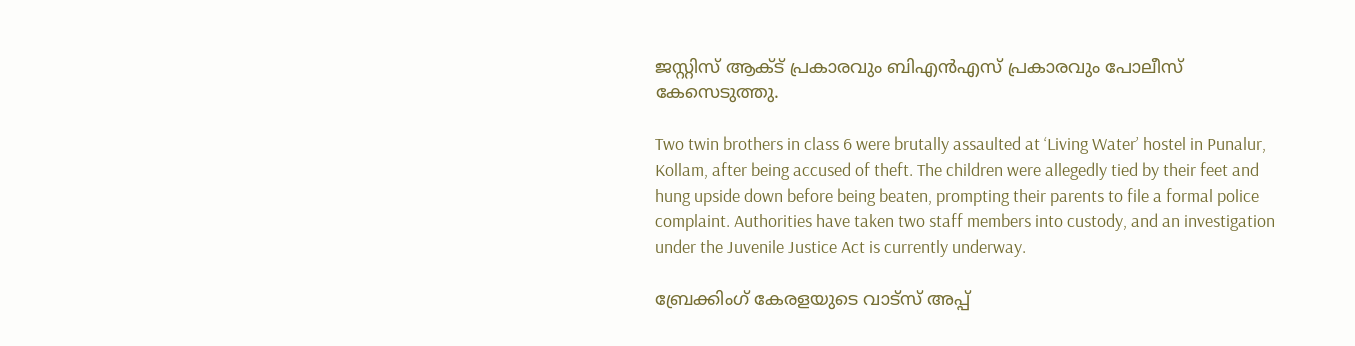ജസ്റ്റിസ് ആക്ട് പ്രകാരവും ബിഎൻഎസ് പ്രകാരവും പോലീസ് കേസെടുത്തു.

Two twin brothers in class 6 were brutally assaulted at ‘Living Water’ hostel in Punalur, Kollam, after being accused of theft. The children were allegedly tied by their feet and hung upside down before being beaten, prompting their parents to file a formal police complaint. Authorities have taken two staff members into custody, and an investigation under the Juvenile Justice Act is currently underway.

ബ്രേക്കിംഗ് കേരളയുടെ വാട്സ് അപ്പ്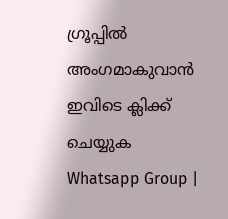ഗ്രൂപ്പിൽ അംഗമാകുവാൻ ഇവിടെ ക്ലിക്ക് ചെയ്യുക Whatsapp Group |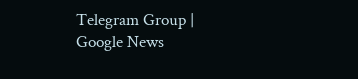Telegram Group | Google News